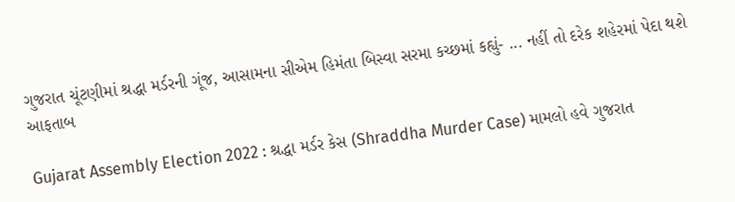ગુજરાત ચૂંટણીમાં શ્રદ્ધા મર્ડરની ગૂંજ, આસામના સીએમ હિમંતા બિસ્વા સરમા કચ્છમાં કહ્યું- ... નહીં તો દરેક શહેરમાં પેદા થશે આફતાબ

Gujarat Assembly Election 2022 : શ્રદ્ધા મર્ડર કેસ (Shraddha Murder Case) મામલો હવે ગુજરાત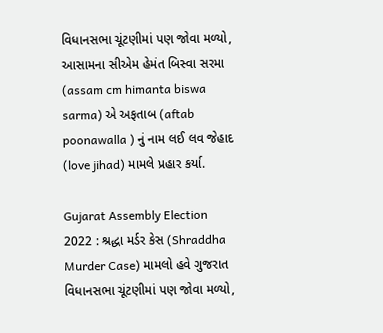વિધાનસભા ચૂંટણીમાં પણ જોવા મળ્યો, આસામના સીએમ હેમંત બિસ્વા સરમા (assam cm himanta biswa sarma) એ અફતાબ (aftab poonawalla ) નું નામ લઈ લવ જેહાદ (love jihad) મામલે પ્રહાર કર્યા.

Gujarat Assembly Election 2022 : શ્રદ્ધા મર્ડર કેસ (Shraddha Murder Case) મામલો હવે ગુજરાત વિધાનસભા ચૂંટણીમાં પણ જોવા મળ્યો,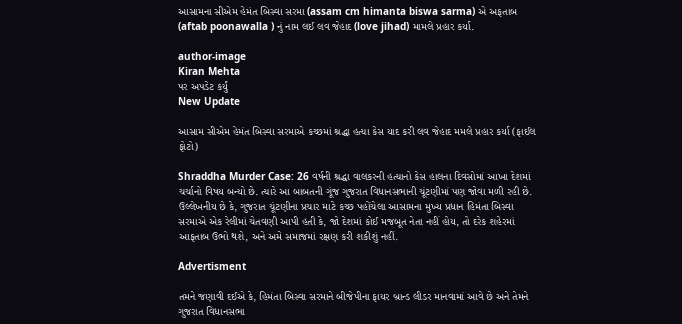આસામના સીએમ હેમંત બિસ્વા સરમા (assam cm himanta biswa sarma) એ અફતાબ (aftab poonawalla ) નું નામ લઈ લવ જેહાદ (love jihad) મામલે પ્રહાર કર્યા.

author-image
Kiran Mehta
પર અપડેટ કર્યું
New Update

આસામ સીએમ હેમંત બિસ્વા સરમાએ કચ્છમાં શ્રદ્ધા હત્યા કેસ યાદ કરી લવ જેહાદ મમલે પ્રહાર કર્યા (ફાઈલ ફોટો)

Shraddha Murder Case: 26 વર્ષની શ્રદ્ધા વાલકરની હત્યાનો કેસ હાલના દિવસોમાં આખા દેશમાં ચર્ચાનો વિષય બન્યો છે. ત્યારે આ બાબતની ગૂંજ ગુજરાત વિધાનસભાની ચૂંટણીમાં પણ જોવા મળી રહી છે. ઉલ્લેખનીય છે કે, ગુજરાત ચૂંટણીના પ્રચાર માટે કચ્છ પહોંચેલા આસામના મુખ્ય પ્રધાન હિમંતા બિસ્વા સરમાએ એક રેલીમાં ચેતવણી આપી હતી કે, જો દેશમાં કોઈ મજબૂત નેતા નહીં હોય, તો દરેક શહેરમાં આફતાબ ઉભો થશે, અને અમે સમાજમાં રક્ષણ કરી શકીશું નહીં.

Advertisment

તમને જણાવી દઈએ કે, હિમંતા બિસ્વા સરમાને બીજેપીના ફાયર બ્રાન્ડ લીડર માનવામાં આવે છે અને તેમને ગુજરાત વિધાનસભા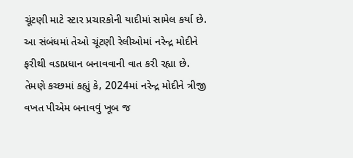ચૂંટણી માટે સ્ટાર પ્રચારકોની યાદીમાં સામેલ કર્યા છે. આ સંબંધમાં તેઓ ચૂંટણી રેલીઓમાં નરેન્દ્ર મોદીને ફરીથી વડાપ્રધાન બનાવવાની વાત કરી રહ્યા છે. તેમણે કચ્છમાં કહ્યું કે, 2024માં નરેન્દ્ર મોદીને ત્રીજી વખત પીએમ બનાવવું ખૂબ જ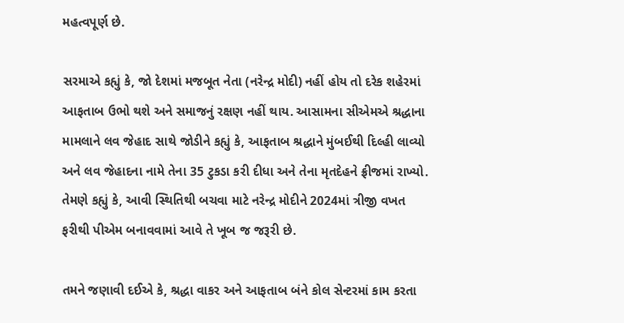મહત્વપૂર્ણ છે.

સરમાએ કહ્યું કે, જો દેશમાં મજબૂત નેતા (નરેન્દ્ર મોદી) નહીં હોય તો દરેક શહેરમાં આફતાબ ઉભો થશે અને સમાજનું રક્ષણ નહીં થાય. આસામના સીએમએ શ્રદ્ધાના મામલાને લવ જેહાદ સાથે જોડીને કહ્યું કે, આફતાબ શ્રદ્ધાને મુંબઈથી દિલ્હી લાવ્યો અને લવ જેહાદના નામે તેના 35 ટુકડા કરી દીધા અને તેના મૃતદેહને ફ્રીજમાં રાખ્યો. તેમણે કહ્યું કે, આવી સ્થિતિથી બચવા માટે નરેન્દ્ર મોદીને 2024માં ત્રીજી વખત ફરીથી પીએમ બનાવવામાં આવે તે ખૂબ જ જરૂરી છે.

તમને જણાવી દઈએ કે, શ્રદ્ધા વાકર અને આફતાબ બંને કોલ સેન્ટરમાં કામ કરતા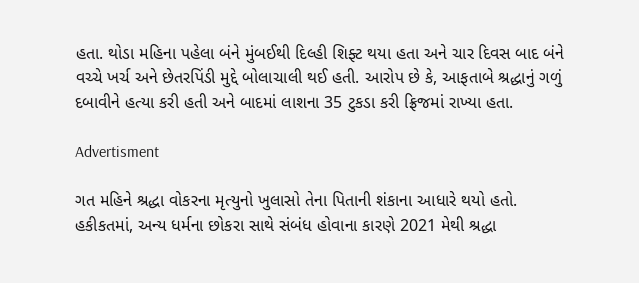હતા. થોડા મહિના પહેલા બંને મુંબઈથી દિલ્હી શિફ્ટ થયા હતા અને ચાર દિવસ બાદ બંને વચ્ચે ખર્ચ અને છેતરપિંડી મુદ્દે બોલાચાલી થઈ હતી. આરોપ છે કે, આફતાબે શ્રદ્ધાનું ગળું દબાવીને હત્યા કરી હતી અને બાદમાં લાશના 35 ટુકડા કરી ફ્રિજમાં રાખ્યા હતા.

Advertisment

ગત મહિને શ્રદ્ધા વોકરના મૃત્યુનો ખુલાસો તેના પિતાની શંકાના આધારે થયો હતો. હકીકતમાં, અન્ય ધર્મના છોકરા સાથે સંબંધ હોવાના કારણે 2021 મેથી શ્રદ્ધા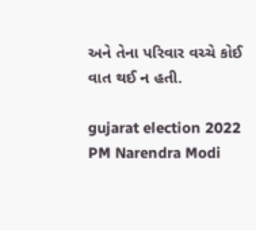અને તેના પરિવાર વચ્ચે કોઈ વાત થઈ ન હતી.

gujarat election 2022 PM Narendra Modi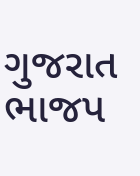ગુજરાત ભાજપ